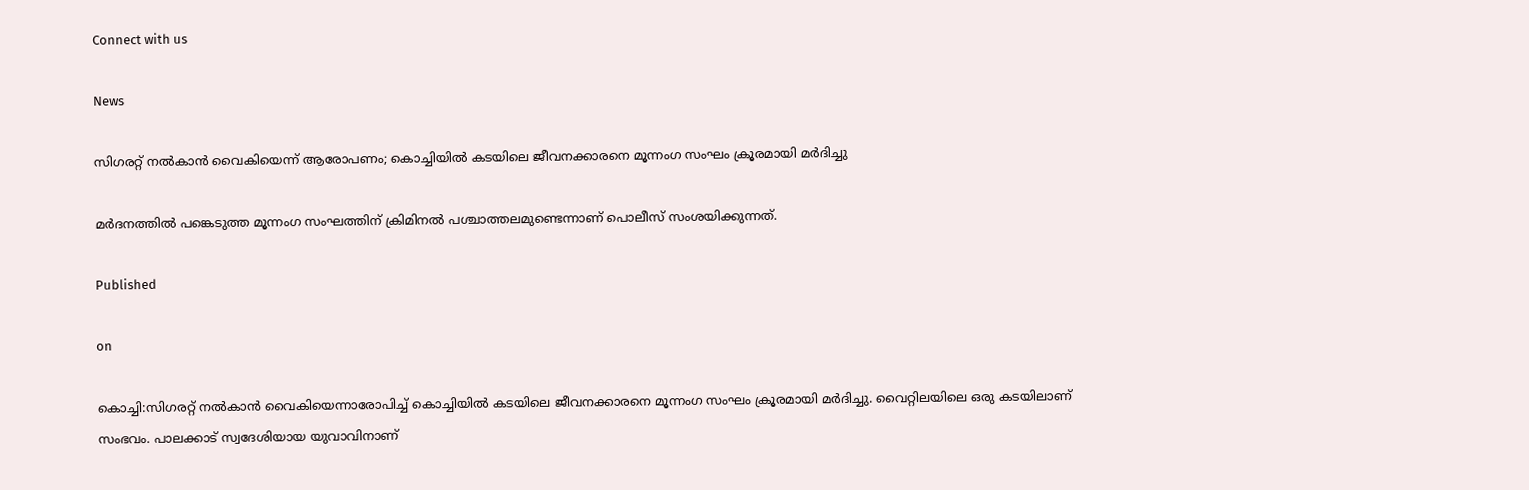Connect with us

News

സിഗരറ്റ് നൽകാൻ വൈകിയെന്ന് ആരോപണം; കൊച്ചിയിൽ കടയിലെ ജീവനക്കാരനെ മൂന്നംഗ സംഘം ക്രൂരമായി മർദിച്ചു

മർദനത്തിൽ പങ്കെടുത്ത മൂന്നംഗ സംഘത്തിന് ക്രിമിനൽ പശ്ചാത്തലമുണ്ടെന്നാണ് പൊലീസ് സംശയിക്കുന്നത്.

Published

on

കൊച്ചി:സിഗരറ്റ് നൽകാൻ വൈകിയെന്നാരോപിച്ച് കൊച്ചിയിൽ കടയിലെ ജീവനക്കാരനെ മൂന്നംഗ സംഘം ക്രൂരമായി മർദിച്ചു. വൈറ്റിലയിലെ ഒരു കടയിലാണ് സംഭവം. പാലക്കാട് സ്വദേശിയായ യുവാവിനാണ്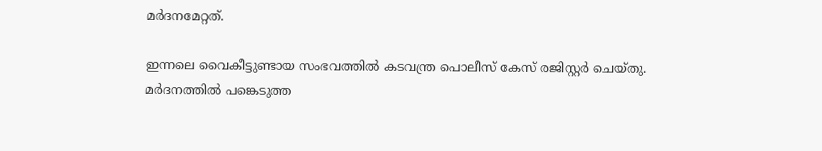മർദനമേറ്റത്.

ഇന്നലെ വൈകീട്ടുണ്ടായ സംഭവത്തിൽ കടവന്ത്ര പൊലീസ് കേസ് രജിസ്റ്റർ ചെയ്തു. മർദനത്തിൽ പങ്കെടുത്ത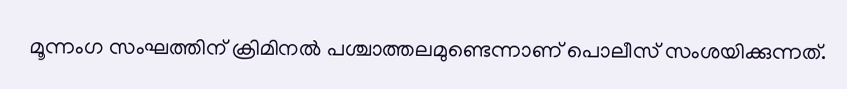മൂന്നംഗ സംഘത്തിന് ക്രിമിനൽ പശ്ചാത്തലമുണ്ടെന്നാണ് പൊലീസ് സംശയിക്കുന്നത്.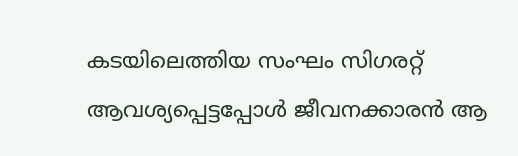കടയിലെത്തിയ സംഘം സിഗരറ്റ് ആവശ്യപ്പെട്ടപ്പോൾ ജീവനക്കാരൻ ആ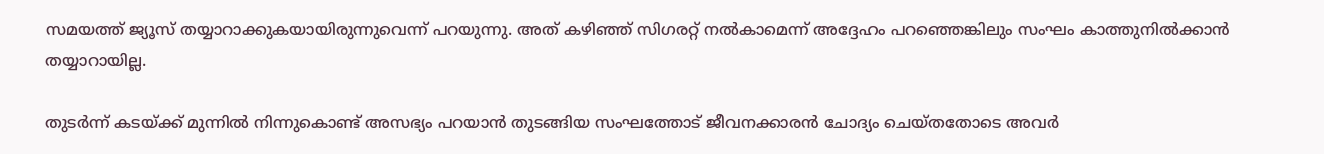സമയത്ത് ജ്യൂസ് തയ്യാറാക്കുകയായിരുന്നുവെന്ന് പറയുന്നു. അത് കഴിഞ്ഞ് സിഗരറ്റ് നൽകാമെന്ന് അദ്ദേഹം പറഞ്ഞെങ്കിലും സംഘം കാത്തുനിൽക്കാൻ തയ്യാറായില്ല.

തുടർന്ന് കടയ്ക്ക് മുന്നിൽ നിന്നുകൊണ്ട് അസഭ്യം പറയാൻ തുടങ്ങിയ സംഘത്തോട് ജീവനക്കാരൻ ചോദ്യം ചെയ്തതോടെ അവർ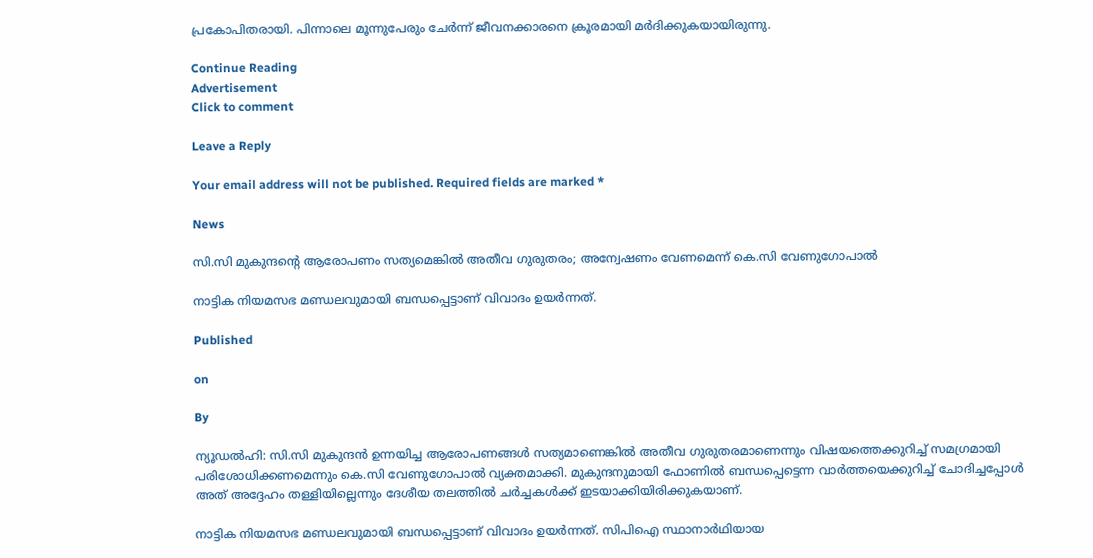പ്രകോപിതരായി. പിന്നാലെ മൂന്നുപേരും ചേർന്ന് ജീവനക്കാരനെ ക്രൂരമായി മർദിക്കുകയായിരുന്നു.

Continue Reading
Advertisement
Click to comment

Leave a Reply

Your email address will not be published. Required fields are marked *

News

സി.സി മുകുന്ദന്റെ ആരോപണം സത്യമെങ്കിൽ അതീവ ഗുരുതരം; അന്വേഷണം വേണമെന്ന് കെ.സി വേണുഗോപാൽ

നാട്ടിക നിയമസഭ മണ്ഡലവുമായി ബന്ധപ്പെട്ടാണ് വിവാദം ഉയർന്നത്.

Published

on

By

ന്യൂഡൽഹി: സി.സി മുകുന്ദൻ ഉന്നയിച്ച ആരോപണങ്ങൾ സത്യമാണെങ്കിൽ അതീവ ഗുരുതരമാണെന്നും വിഷയത്തെക്കുറിച്ച് സമഗ്രമായി പരിശോധിക്കണമെന്നും കെ.സി വേണുഗോപാൽ വ്യക്തമാക്കി. മുകുന്ദനുമായി ഫോണിൽ ബന്ധപ്പെട്ടെന്ന വാർത്തയെക്കുറിച്ച് ചോദിച്ചപ്പോൾ അത് അദ്ദേഹം തള്ളിയില്ലെന്നും ദേശീയ തലത്തിൽ ചർച്ചകൾക്ക് ഇടയാക്കിയിരിക്കുകയാണ്.

നാട്ടിക നിയമസഭ മണ്ഡലവുമായി ബന്ധപ്പെട്ടാണ് വിവാദം ഉയർന്നത്. സിപിഐ സ്ഥാനാർഥിയായ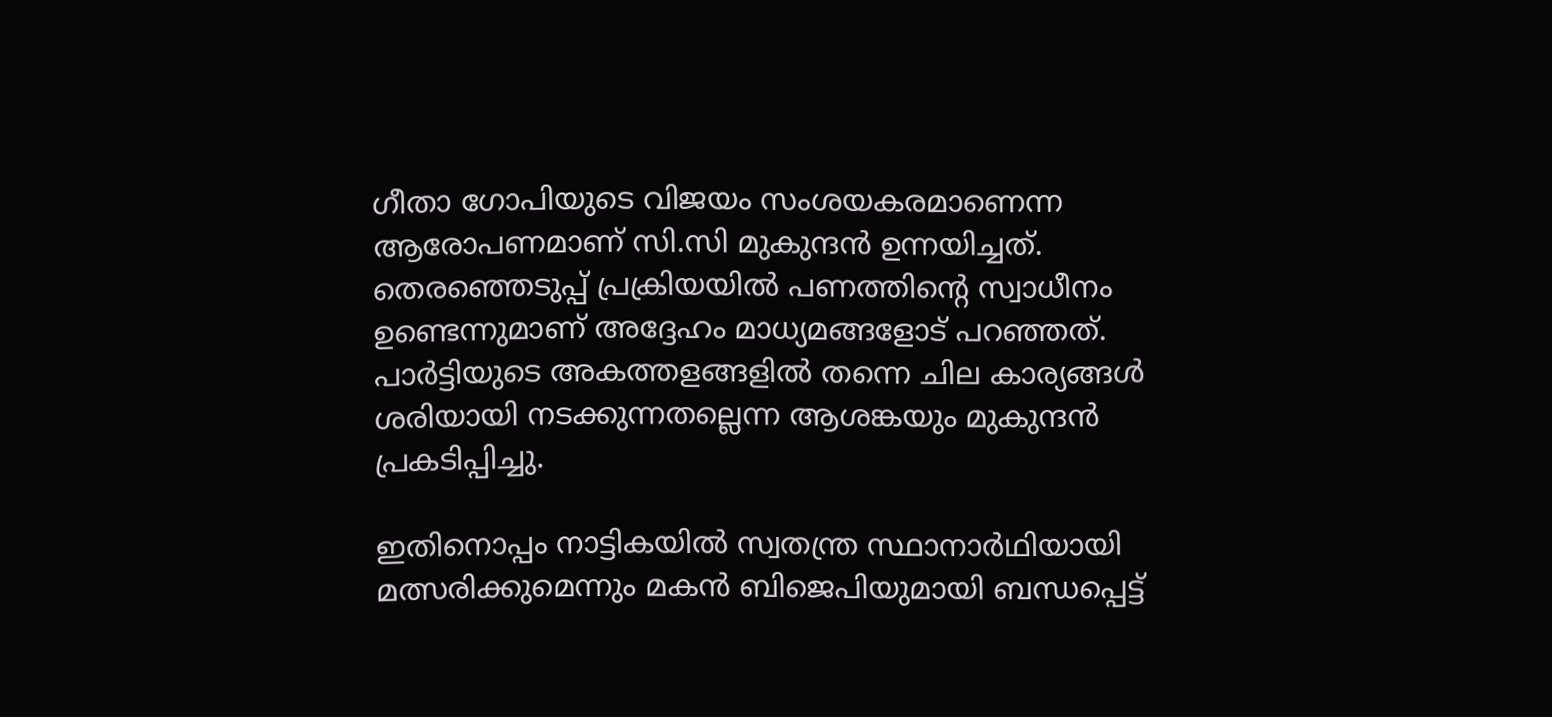ഗീതാ ഗോപിയുടെ വിജയം സംശയകരമാണെന്ന ആരോപണമാണ് സി.സി മുകുന്ദൻ ഉന്നയിച്ചത്. തെരഞ്ഞെടുപ്പ് പ്രക്രിയയിൽ പണത്തിന്റെ സ്വാധീനം ഉണ്ടെന്നുമാണ് അദ്ദേഹം മാധ്യമങ്ങളോട് പറഞ്ഞത്. പാർട്ടിയുടെ അകത്തളങ്ങളിൽ തന്നെ ചില കാര്യങ്ങൾ ശരിയായി നടക്കുന്നതല്ലെന്ന ആശങ്കയും മുകുന്ദൻ പ്രകടിപ്പിച്ചു.

ഇതിനൊപ്പം നാട്ടികയിൽ സ്വതന്ത്ര സ്ഥാനാർഥിയായി മത്സരിക്കുമെന്നും മകൻ ബിജെപിയുമായി ബന്ധപ്പെട്ട്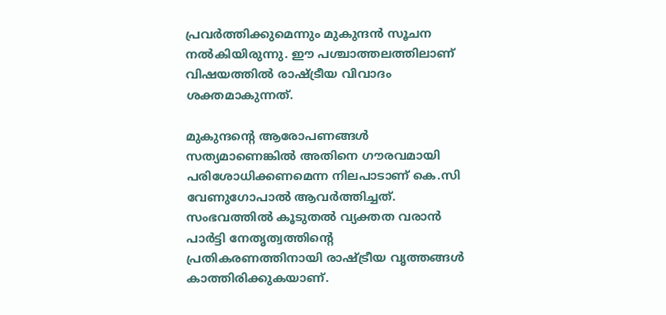പ്രവർത്തിക്കുമെന്നും മുകുന്ദൻ സൂചന നൽകിയിരുന്നു. ഈ പശ്ചാത്തലത്തിലാണ് വിഷയത്തിൽ രാഷ്ട്രീയ വിവാദം ശക്തമാകുന്നത്.

മുകുന്ദന്റെ ആരോപണങ്ങൾ സത്യമാണെങ്കിൽ അതിനെ ഗൗരവമായി പരിശോധിക്കണമെന്ന നിലപാടാണ് കെ.സി വേണുഗോപാൽ ആവർത്തിച്ചത്. സംഭവത്തിൽ കൂടുതൽ വ്യക്തത വരാൻ പാർട്ടി നേതൃത്വത്തിന്റെ പ്രതികരണത്തിനായി രാഷ്ട്രീയ വൃത്തങ്ങൾ കാത്തിരിക്കുകയാണ്.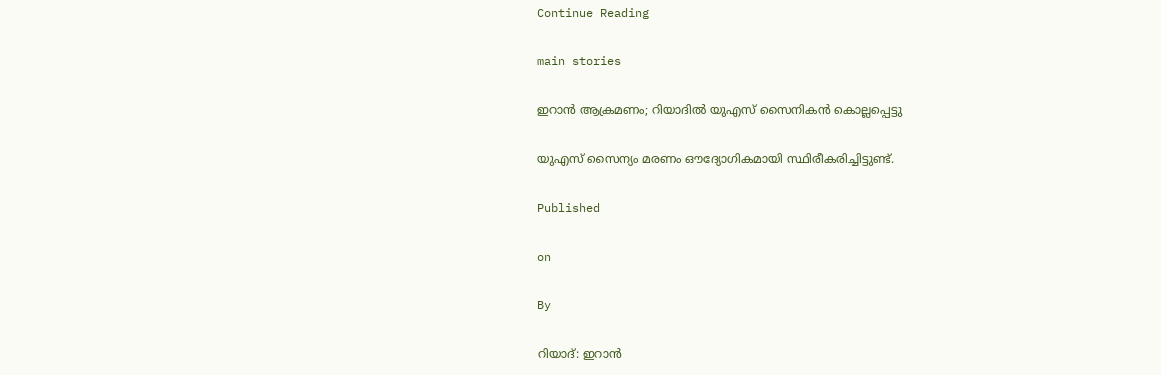Continue Reading

main stories

ഇറാന്‍ ആക്രമണം; റിയാദില്‍ യുഎസ് സൈനികന്‍ കൊല്ലപ്പെട്ടു

യുഎസ് സൈന്യം മരണം ഔദ്യോഗികമായി സ്ഥിരീകരിച്ചിട്ടുണ്ട്.

Published

on

By

റിയാദ്: ഇറാന്‍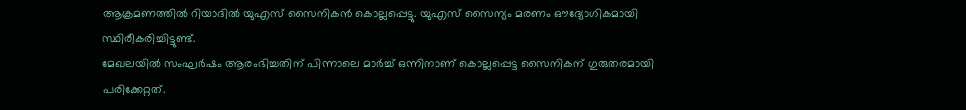ആക്രമണത്തില്‍ റിയാദില്‍ യുഎസ് സൈനികന്‍ കൊല്ലപ്പെട്ടു. യുഎസ് സൈന്യം മരണം ഔദ്യോഗികമായി സ്ഥിരീകരിച്ചിട്ടുണ്ട്.
മേഖലയില്‍ സംഘര്‍ഷം ആരംഭിച്ചതിന് പിന്നാലെ മാര്‍ച്ച് ഒന്നിനാണ് കൊല്ലപ്പെട്ട സൈനികന് ഗുരുതരമായി പരിക്കേറ്റത്.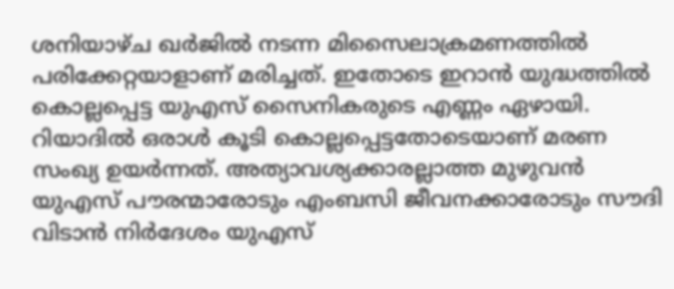ശനിയാഴ്ച ഖര്‍ജില്‍ നടന്ന മിസൈലാക്രമണത്തില്‍ പരിക്കേറ്റയാളാണ് മരിച്ചത്. ഇതോടെ ഇറാന്‍ യുദ്ധത്തില്‍ കൊല്ലപ്പെട്ട യുഎസ് സൈനികരുടെ എണ്ണം ഏഴായി. റിയാദില്‍ ഒരാള്‍ കൂടി കൊല്ലപ്പെട്ടതോടെയാണ് മരണ സംഖ്യ ഉയര്‍ന്നത്. അത്യാവശ്യക്കാരല്ലാത്ത മുഴുവന്‍ യുഎസ് പൗരന്മാരോടും എംബസി ജീവനക്കാരോടും സൗദി വിടാന്‍ നിര്‍ദേശം യുഎസ്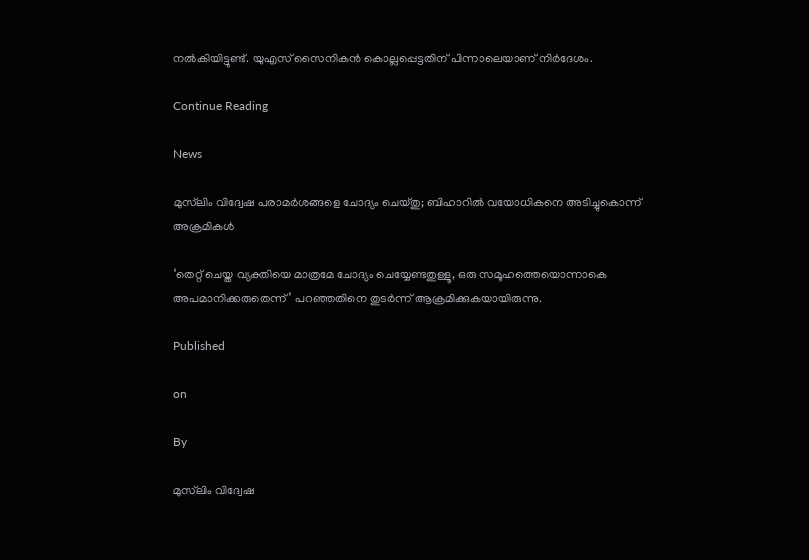നല്‍കിയിട്ടുണ്ട്. യുഎസ് സൈനികന്‍ കൊല്ലപ്പെട്ടതിന് പിന്നാലെയാണ് നിര്‍ദേശം.

Continue Reading

News

മുസ്‌ലിം വിദ്വേഷ പരാമര്‍ശങ്ങളെ ചോദ്യം ചെയ്തു; ബിഹാറില്‍ വയോധികനെ അടിച്ചുകൊന്ന് അക്രമികള്‍

‘തെറ്റ് ചെയ്ത വ്യക്തിയെ മാത്രമേ ചോദ്യം ചെയ്യേണ്ടതുള്ളൂ, ഒരു സമൂഹത്തെയൊന്നാകെ അപമാനിക്കരുതെന്ന്’ പറഞ്ഞതിനെ തുടര്‍ന്ന് ആക്രമിക്കുകയായിരുന്നു.

Published

on

By

മുസ്‌ലിം വിദ്വേഷ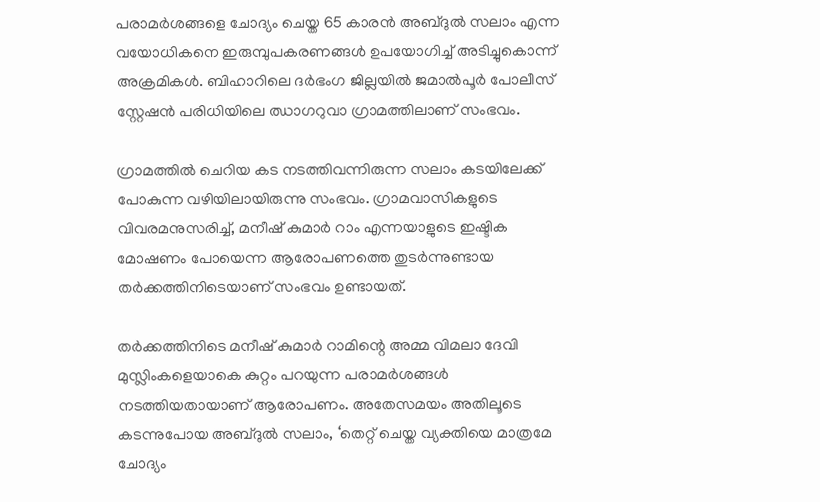പരാമര്‍ശങ്ങളെ ചോദ്യം ചെയ്ത 65 കാരന്‍ അബ്ദുല്‍ സലാം എന്ന വയോധികനെ ഇരുമ്പുപകരണങ്ങള്‍ ഉപയോഗിച്ച് അടിച്ചുകൊന്ന് അക്രമികള്‍. ബിഹാറിലെ ദര്‍ഭംഗ ജില്ലയില്‍ ജമാല്‍പൂര്‍ പോലീസ് സ്റ്റേഷന്‍ പരിധിയിലെ ഝാഗറുവാ ഗ്രാമത്തിലാണ് സംഭവം.

ഗ്രാമത്തില്‍ ചെറിയ കട നടത്തിവന്നിരുന്ന സലാം കടയിലേക്ക് പോകുന്ന വഴിയിലായിരുന്നു സംഭവം. ഗ്രാമവാസികളുടെ വിവരമനുസരിച്ച്, മനീഷ് കുമാര്‍ റാം എന്നയാളുടെ ഇഷ്ടിക മോഷണം പോയെന്ന ആരോപണത്തെ തുടര്‍ന്നുണ്ടായ തര്‍ക്കത്തിനിടെയാണ് സംഭവം ഉണ്ടായത്.

തര്‍ക്കത്തിനിടെ മനീഷ് കുമാര്‍ റാമിന്റെ അമ്മ വിമലാ ദേവി മുസ്ലിംകളെയാകെ കുറ്റം പറയുന്ന പരാമര്‍ശങ്ങള്‍ നടത്തിയതായാണ് ആരോപണം. അതേസമയം അതിലൂടെ കടന്നുപോയ അബ്ദുല്‍ സലാം, ‘തെറ്റ് ചെയ്ത വ്യക്തിയെ മാത്രമേ ചോദ്യം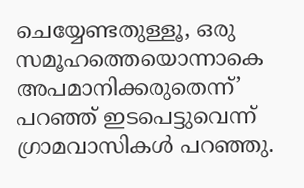ചെയ്യേണ്ടതുള്ളൂ, ഒരു സമൂഹത്തെയൊന്നാകെ അപമാനിക്കരുതെന്ന്’ പറഞ്ഞ് ഇടപെട്ടുവെന്ന് ഗ്രാമവാസികള്‍ പറഞ്ഞു.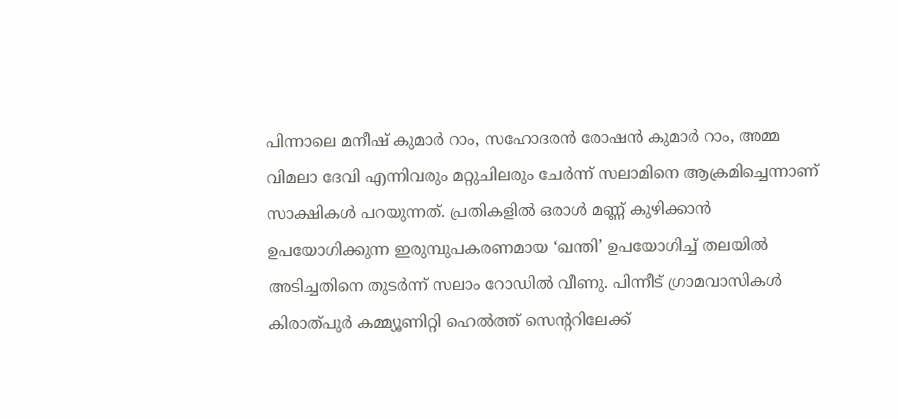പിന്നാലെ മനീഷ് കുമാര്‍ റാം, സഹോദരന്‍ രോഷന്‍ കുമാര്‍ റാം, അമ്മ വിമലാ ദേവി എന്നിവരും മറ്റുചിലരും ചേര്‍ന്ന് സലാമിനെ ആക്രമിച്ചെന്നാണ് സാക്ഷികള്‍ പറയുന്നത്. പ്രതികളില്‍ ഒരാള്‍ മണ്ണ് കുഴിക്കാന്‍ ഉപയോഗിക്കുന്ന ഇരുമ്പുപകരണമായ ‘ഖന്തി’ ഉപയോഗിച്ച് തലയില്‍ അടിച്ചതിനെ തുടര്‍ന്ന് സലാം റോഡില്‍ വീണു. പിന്നീട് ഗ്രാമവാസികള്‍ കിരാത്പുര്‍ കമ്മ്യൂണിറ്റി ഹെല്‍ത്ത് സെന്ററിലേക്ക്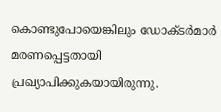കൊണ്ടുപോയെങ്കിലും ഡോക്ടര്‍മാര്‍ മരണപ്പെട്ടതായി പ്രഖ്യാപിക്കുകയായിരുന്നു.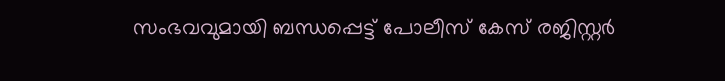സംഭവവുമായി ബന്ധപ്പെട്ട് പോലീസ് കേസ് രജിസ്റ്റര്‍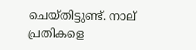ചെയ്തിട്ടുണ്ട്. നാല് പ്രതികളെ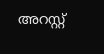അറസ്റ്റ്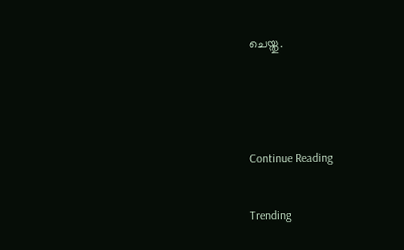ചെയ്തു.



Continue Reading

Trending